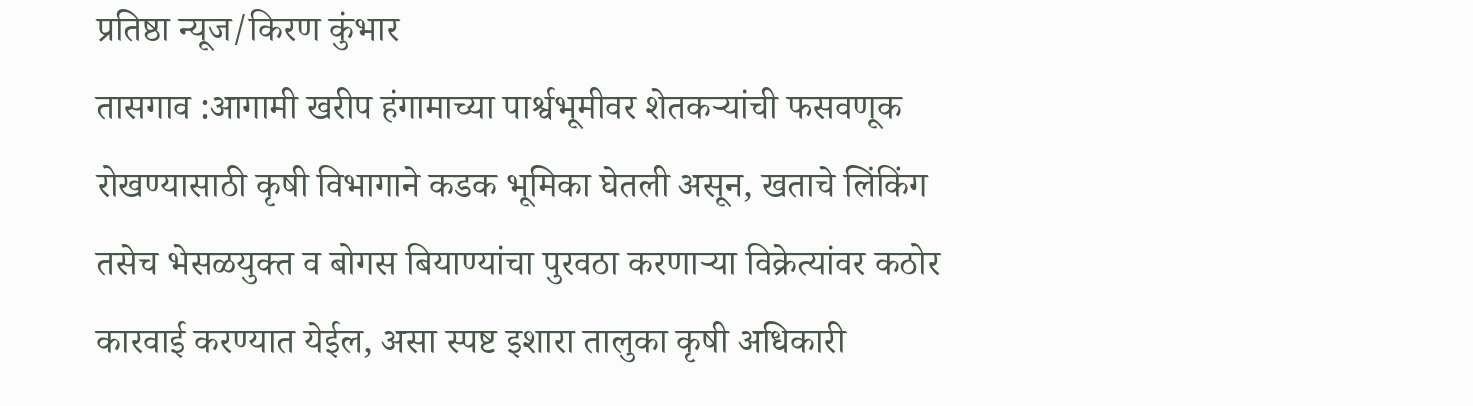प्रतिष्ठा न्यूज/किरण कुंभार
तासगाव :आगामी खरीप हंगामाच्या पार्श्वभूमीवर शेतकऱ्यांची फसवणूक रोखण्यासाठी कृषी विभागाने कडक भूमिका घेतली असून, खताचे लिंकिंग तसेच भेसळयुक्त व बोगस बियाण्यांचा पुरवठा करणाऱ्या विक्रेत्यांवर कठोर कारवाई करण्यात येईल, असा स्पष्ट इशारा तालुका कृषी अधिकारी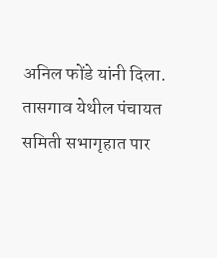अनिल फोंडे यांनी दिला.
तासगाव येथील पंचायत समिती सभागृहात पार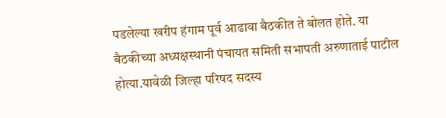पडलेल्या खरीप हंगाम पूर्व आढावा बैठकीत ते बोलत होते. या बैठकीच्या अध्यक्षस्थानी पंचायत समिती सभापती अरुणाताई पाटील होत्या.यावेळी जिल्हा परिषद सदस्य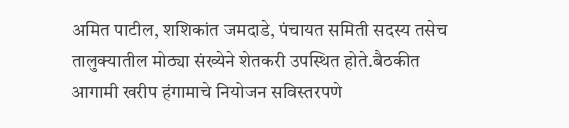अमित पाटील, शशिकांत जमदाडे, पंचायत समिती सदस्य तसेच तालुक्यातील मोठ्या संख्येने शेतकरी उपस्थित होते.बैठकीत आगामी खरीप हंगामाचे नियोजन सविस्तरपणे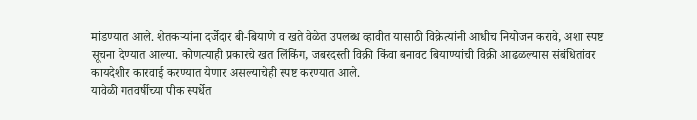मांडण्यात आले. शेतकऱ्यांना दर्जेदार बी-बियाणे व खते वेळेत उपलब्ध व्हावीत यासाठी विक्रेत्यांनी आधीच नियोजन करावे, अशा स्पष्ट सूचना देण्यात आल्या. कोणत्याही प्रकारचे खत लिंकिंग, जबरदस्ती विक्री किंवा बनावट बियाण्यांची विक्री आढळल्यास संबंधितांवर कायदेशीर कारवाई करण्यात येणार असल्याचेही स्पष्ट करण्यात आले.
यावेळी गतवर्षीच्या पीक स्पर्धेत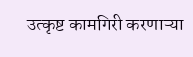उत्कृष्ट कामगिरी करणाऱ्या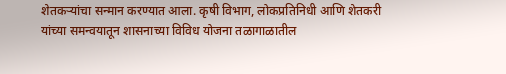शेतकऱ्यांचा सन्मान करण्यात आला. कृषी विभाग, लोकप्रतिनिधी आणि शेतकरी यांच्या समन्वयातून शासनाच्या विविध योजना तळागाळातील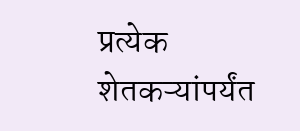प्रत्येक शेतकऱ्यांपर्यंत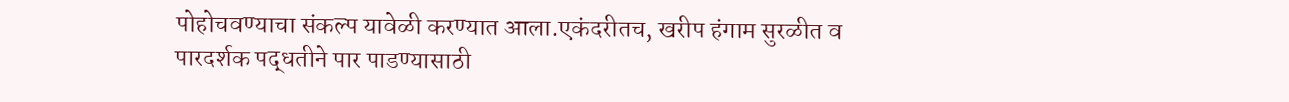पोहोचवण्याचा संकल्प यावेळी करण्यात आला.एकंदरीतच, खरीप हंगाम सुरळीत व पारदर्शक पद्धतीने पार पाडण्यासाठी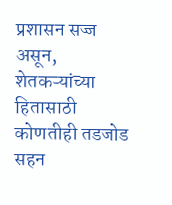प्रशासन सज्ज असून, शेतकऱ्यांच्या हितासाठी कोणतीही तडजोड सहन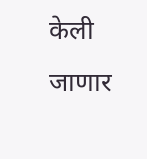केली जाणार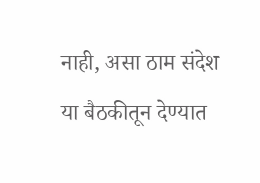नाही, असा ठाम संदेश या बैठकीतून देण्यात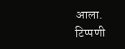आला.
टिप्पणी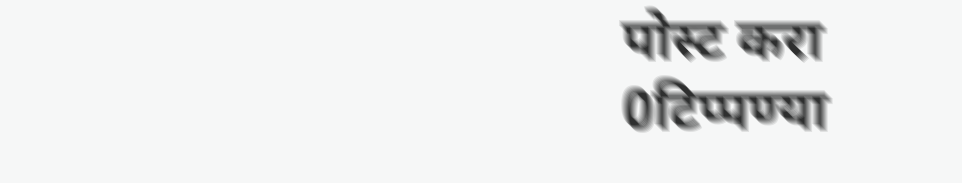पोस्ट करा
0टिप्पण्या